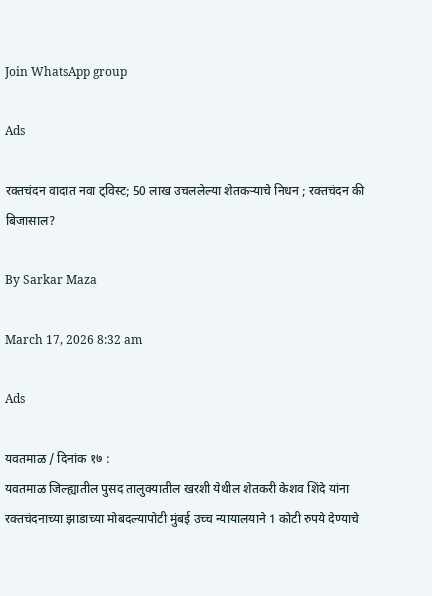Join WhatsApp group

Ads

रक्तचंदन वादात नवा ट्विस्ट; 50 लाख उचललेल्या शेतकऱ्याचे निधन ; रक्तचंदन की बिजासाल?

By Sarkar Maza

March 17, 2026 8:32 am

Ads

यवतमाळ / दिनांक १७ :
यवतमाळ जिल्ह्यातील पुसद तालुक्यातील खरशी येथील शेतकरी केशव शिंदे यांना रक्तचंदनाच्या झाडाच्या मोबदल्यापोटी मुंबई उच्च न्यायालयाने 1 कोटी रुपये देण्याचे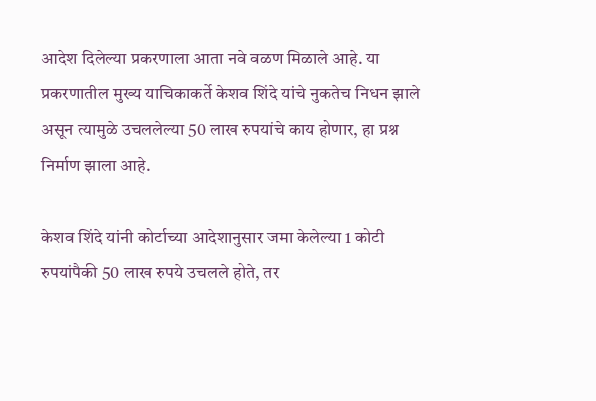आदेश दिलेल्या प्रकरणाला आता नवे वळण मिळाले आहे. या प्रकरणातील मुख्य याचिकाकर्ते केशव शिंदे यांचे नुकतेच निधन झाले असून त्यामुळे उचललेल्या 50 लाख रुपयांचे काय होणार, हा प्रश्न निर्माण झाला आहे.

केशव शिंदे यांनी कोर्टाच्या आदेशानुसार जमा केलेल्या 1 कोटी रुपयांपैकी 50 लाख रुपये उचलले होते, तर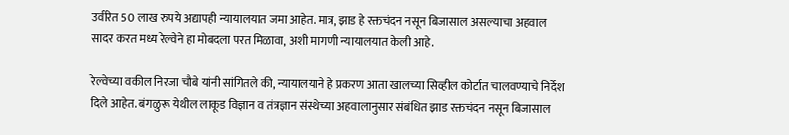उर्वरित 50 लाख रुपये अद्यापही न्यायालयात जमा आहेत. मात्र, झाड हे रक्तचंदन नसून बिजासाल असल्याचा अहवाल सादर करत मध्य रेल्वेने हा मोबदला परत मिळावा, अशी मागणी न्यायालयात केली आहे.

रेल्वेच्या वकील निरजा चौबे यांनी सांगितले की, न्यायालयाने हे प्रकरण आता खालच्या सिव्हील कोर्टात चालवण्याचे निर्देश दिले आहेत. बंगळुरू येथील लाकूड विज्ञान व तंत्रज्ञान संस्थेच्या अहवालानुसार संबंधित झाड रक्तचंदन नसून बिजासाल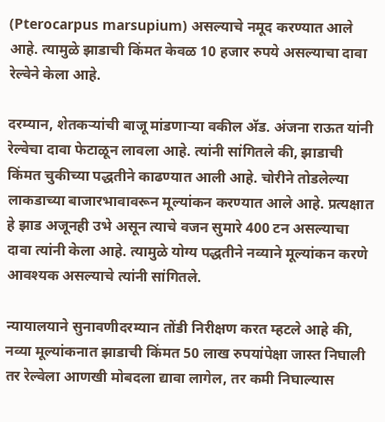(Pterocarpus marsupium) असल्याचे नमूद करण्यात आले आहे. त्यामुळे झाडाची किंमत केवळ 10 हजार रुपये असल्याचा दावा रेल्वेने केला आहे.

दरम्यान, शेतकऱ्यांची बाजू मांडणाऱ्या वकील अ‍ॅड. अंजना राऊत यांनी रेल्वेचा दावा फेटाळून लावला आहे. त्यांनी सांगितले की, झाडाची किंमत चुकीच्या पद्धतीने काढण्यात आली आहे. चोरीने तोडलेल्या लाकडाच्या बाजारभावावरून मूल्यांकन करण्यात आले आहे. प्रत्यक्षात हे झाड अजूनही उभे असून त्याचे वजन सुमारे 400 टन असल्याचा दावा त्यांनी केला आहे. त्यामुळे योग्य पद्धतीने नव्याने मूल्यांकन करणे आवश्यक असल्याचे त्यांनी सांगितले.

न्यायालयाने सुनावणीदरम्यान तोंडी निरीक्षण करत म्हटले आहे की, नव्या मूल्यांकनात झाडाची किंमत 50 लाख रुपयांपेक्षा जास्त निघाली तर रेल्वेला आणखी मोबदला द्यावा लागेल, तर कमी निघाल्यास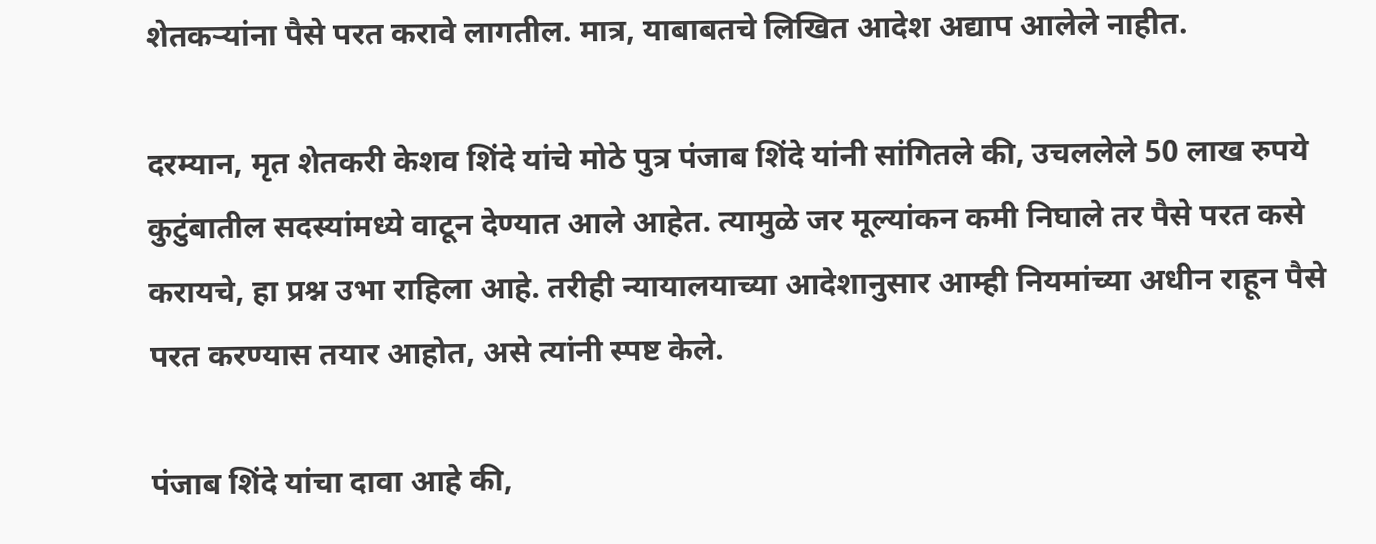शेतकऱ्यांना पैसे परत करावे लागतील. मात्र, याबाबतचे लिखित आदेश अद्याप आलेले नाहीत.

दरम्यान, मृत शेतकरी केशव शिंदे यांचे मोठे पुत्र पंजाब शिंदे यांनी सांगितले की, उचललेले 50 लाख रुपये कुटुंबातील सदस्यांमध्ये वाटून देण्यात आले आहेत. त्यामुळे जर मूल्यांकन कमी निघाले तर पैसे परत कसे करायचे, हा प्रश्न उभा राहिला आहे. तरीही न्यायालयाच्या आदेशानुसार आम्ही नियमांच्या अधीन राहून पैसे परत करण्यास तयार आहोत, असे त्यांनी स्पष्ट केले.

पंजाब शिंदे यांचा दावा आहे की,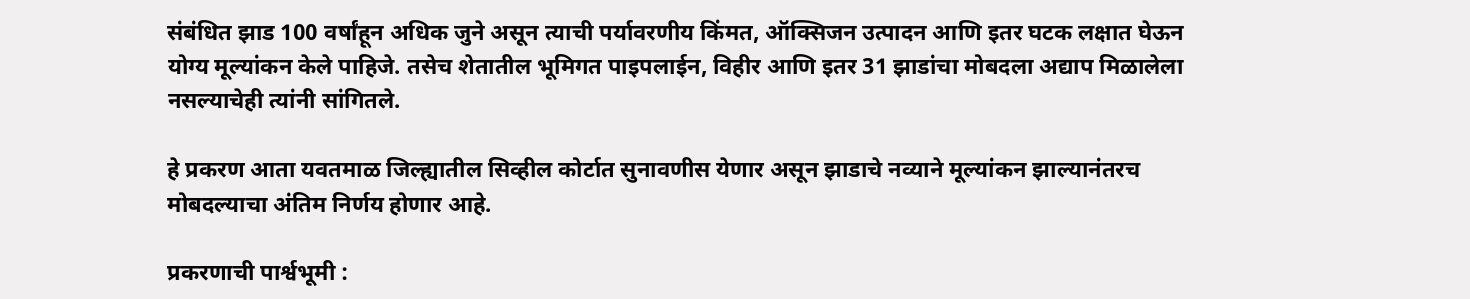संबंधित झाड 100 वर्षांहून अधिक जुने असून त्याची पर्यावरणीय किंमत, ऑक्सिजन उत्पादन आणि इतर घटक लक्षात घेऊन योग्य मूल्यांकन केले पाहिजे. तसेच शेतातील भूमिगत पाइपलाईन, विहीर आणि इतर 31 झाडांचा मोबदला अद्याप मिळालेला नसल्याचेही त्यांनी सांगितले.

हे प्रकरण आता यवतमाळ जिल्ह्यातील सिव्हील कोर्टात सुनावणीस येणार असून झाडाचे नव्याने मूल्यांकन झाल्यानंतरच मोबदल्याचा अंतिम निर्णय होणार आहे.

प्रकरणाची पार्श्वभूमी :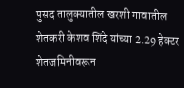पुसद तालुक्यातील खरशी गावातील शेतकरी केशव शिंदे यांच्या 2.29 हेक्टर शेतजमिनीवरून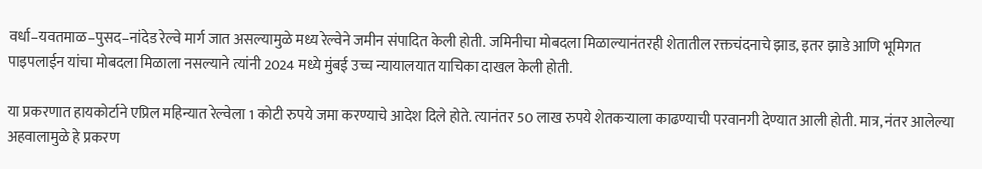वर्धा–यवतमाळ–पुसद–नांदेड रेल्वे मार्ग जात असल्यामुळे मध्य रेल्वेने जमीन संपादित केली होती. जमिनीचा मोबदला मिळाल्यानंतरही शेतातील रक्तचंदनाचे झाड, इतर झाडे आणि भूमिगत पाइपलाईन यांचा मोबदला मिळाला नसल्याने त्यांनी 2024 मध्ये मुंबई उच्च न्यायालयात याचिका दाखल केली होती.

या प्रकरणात हायकोर्टाने एप्रिल महिन्यात रेल्वेला 1 कोटी रुपये जमा करण्याचे आदेश दिले होते. त्यानंतर 50 लाख रुपये शेतकऱ्याला काढण्याची परवानगी देण्यात आली होती. मात्र, नंतर आलेल्या अहवालामुळे हे प्रकरण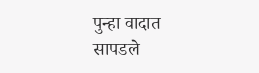पुन्हा वादात सापडले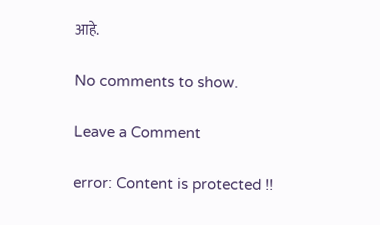आहे.

No comments to show.

Leave a Comment

error: Content is protected !!